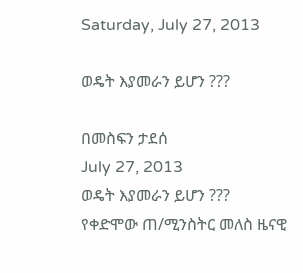Saturday, July 27, 2013

ወዴት እያመራን ይሆን ???

በመስፍን ታደሰ
July 27, 2013
ወዴት እያመራን ይሆን ???
የቀድሞው ጠ/ሚንስትር መለስ ዜናዊ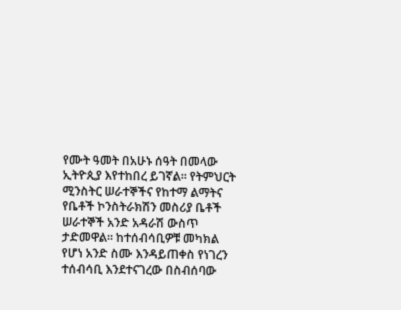የሙት ዓመት በአሁኑ ሰዓት በመላው ኢትዮጲያ እየተከበረ ይገኛል። የትምህርት ሚንስትር ሠራተኞችና የከተማ ልማትና የቤቶች ኮንስትራክሽን መስሪያ ቤቶች ሠራተኞች አንድ አዳራሽ ውስጥ ታድመዋል። ከተሰብሳቢዎቹ መካክል የሆነ አንድ ስሙ እንዳይጠቀስ የነገረን ተሰብሳቢ እንደተናገረው በስብሰባው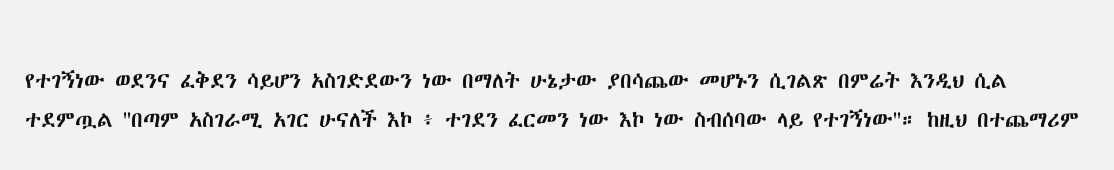የተገኝነው ወደንና ፈቅደን ሳይሆን አስገድደውን ነው በማለት ሁኔታው ያበሳጨው መሆኑን ሲገልጽ በምሬት እንዲህ ሲል ተደምጧል ''በጣም አስገራሚ አገር ሁናለች እኮ ፥ ተገደን ፈርመን ነው እኮ ነው ስብሰባው ላይ የተገኝነው''። ከዚህ በተጨማሪም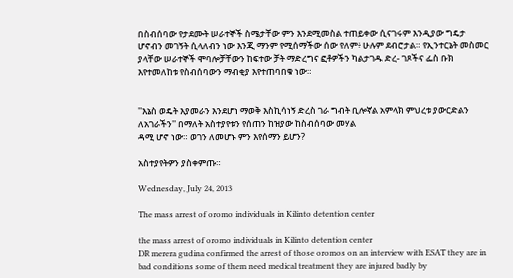በስብሰባው የታደሙት ሠራተኞች ስሜታቸው ምን እንደሚመስል ተጠይቀው ሲናገሩም እንዲያው ግዴታ ሆኖብን መገኝት ሲላለብን ነው እንጂ ማንም የሚሰማችው ሰው የለም፥ ሁሉም ደብሮታል። የኢንተርኔት መስመር ያላቸው ሠራተኞች ሞባሎቻቸውን ከፍተው ቻት ማድረግና ፎቶዎችን ካልታገዱ ድረ- ገጾችና ፌስ ቡክ እየተመለከቱ የስብሰባውን ማብቂያ እየተጠባበቁ ነው።


''እኔስ ወዴት እያመራን እንደሆነ ማወቅ እስኪሳነኝ ድረስ ገራ ግብት ቢሎኛል አምላክ ምህረቱ ያውርድልን ለአገራችን'' በማለት አስተያየቱን የሰጠን ከዝያው ከስብሰባው መሃል
ዳሚ ሆኖ ነው። ወገን ለመሆኑ ምን እየሰማን ይሆን?

አስተያየትዎን ያስቀምጡ።

Wednesday, July 24, 2013

The mass arrest of oromo individuals in Kilinto detention center

the mass arrest of oromo individuals in Kilinto detention center
DR merera gudina confirmed the arrest of those oromos on an interview with ESAT they are in  bad conditions some of them need medical treatment they are injured badly by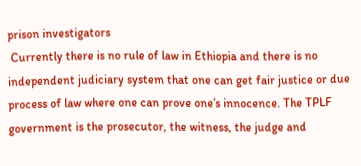prison investigators
 Currently there is no rule of law in Ethiopia and there is no independent judiciary system that one can get fair justice or due process of law where one can prove one’s innocence. The TPLF government is the prosecutor, the witness, the judge and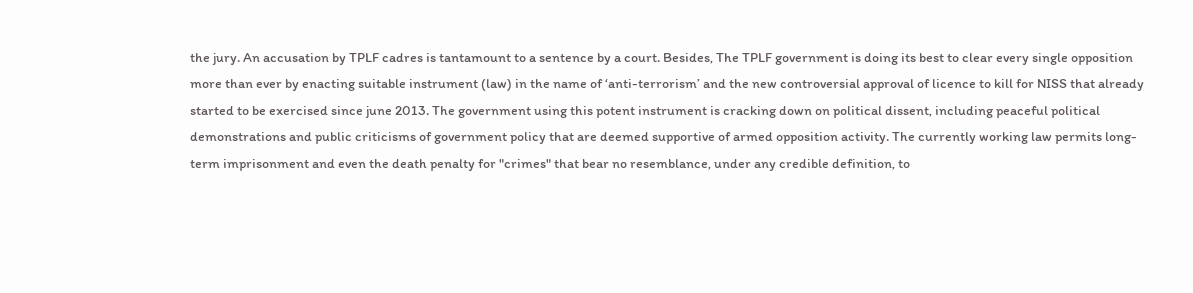the jury. An accusation by TPLF cadres is tantamount to a sentence by a court. Besides, The TPLF government is doing its best to clear every single opposition more than ever by enacting suitable instrument (law) in the name of ‘anti-terrorism’ and the new controversial approval of licence to kill for NISS that already started to be exercised since june 2013. The government using this potent instrument is cracking down on political dissent, including peaceful political demonstrations and public criticisms of government policy that are deemed supportive of armed opposition activity. The currently working law permits long-term imprisonment and even the death penalty for "crimes" that bear no resemblance, under any credible definition, to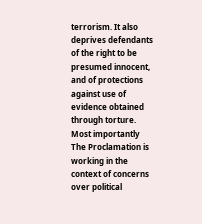terrorism. It also deprives defendants of the right to be presumed innocent, and of protections against use of evidence obtained through torture. Most importantly The Proclamation is working in the context of concerns over political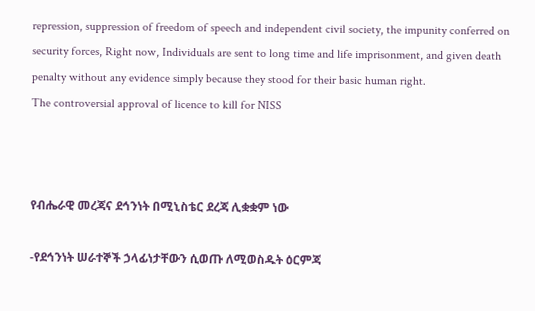repression, suppression of freedom of speech and independent civil society, the impunity conferred on security forces, Right now, Individuals are sent to long time and life imprisonment, and given death penalty without any evidence simply because they stood for their basic human right.
The controversial approval of licence to kill for NISS



የብሔራዊ መረጃና ደኅንነት በሚኒስቴር ደረጃ ሊቋቋም ነው

-የደኅንነት ሠራተኞች ኃላፊነታቸውን ሲወጡ ለሚወስዱት ዕርምጃ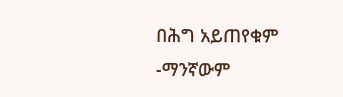በሕግ አይጠየቁም
-ማንኛውም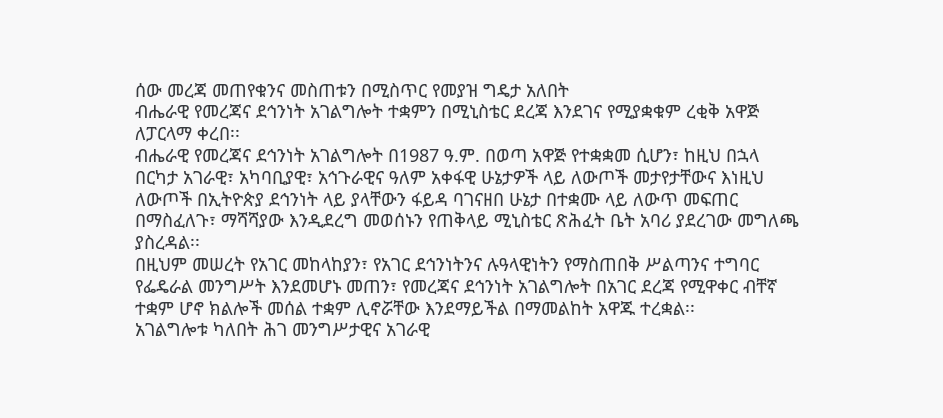ሰው መረጃ መጠየቁንና መስጠቱን በሚስጥር የመያዝ ግዴታ አለበት
ብሔራዊ የመረጃና ደኅንነት አገልግሎት ተቋምን በሚኒስቴር ደረጃ እንደገና የሚያቋቁም ረቂቅ አዋጅ ለፓርላማ ቀረበ፡፡
ብሔራዊ የመረጃና ደኅንነት አገልግሎት በ1987 ዓ.ም. በወጣ አዋጅ የተቋቋመ ሲሆን፣ ከዚህ በኋላ በርካታ አገራዊ፣ አካባቢያዊ፣ አኅጉራዊና ዓለም አቀፋዊ ሁኔታዎች ላይ ለውጦች መታየታቸውና እነዚህ ለውጦች በኢትዮጵያ ደኅንነት ላይ ያላቸውን ፋይዳ ባገናዘበ ሁኔታ በተቋሙ ላይ ለውጥ መፍጠር በማስፈለጉ፣ ማሻሻያው እንዲደረግ መወሰኑን የጠቅላይ ሚኒስቴር ጽሕፈት ቤት አባሪ ያደረገው መግለጫ ያስረዳል፡፡
በዚህም መሠረት የአገር መከላከያን፣ የአገር ደኅንነትንና ሉዓላዊነትን የማስጠበቅ ሥልጣንና ተግባር የፌዴራል መንግሥት እንደመሆኑ መጠን፣ የመረጃና ደኅንነት አገልግሎት በአገር ደረጃ የሚዋቀር ብቸኛ ተቋም ሆኖ ክልሎች መሰል ተቋም ሊኖሯቸው እንደማይችል በማመልከት አዋጁ ተረቋል፡፡
አገልግሎቱ ካለበት ሕገ መንግሥታዊና አገራዊ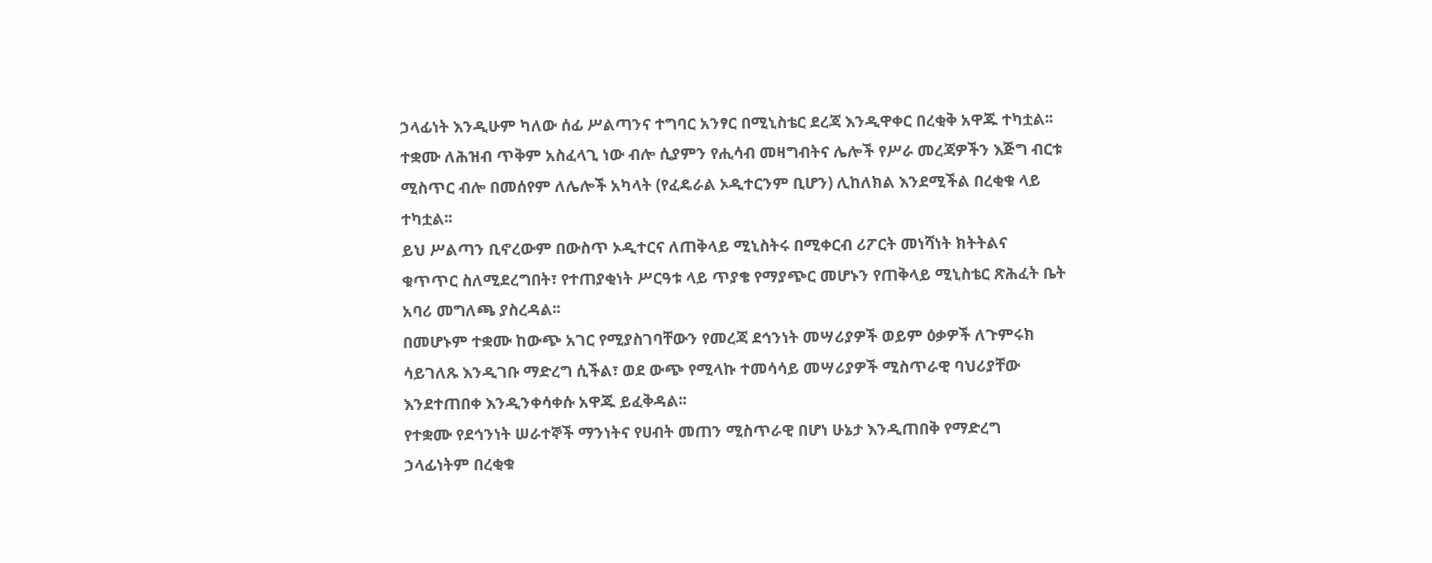ኃላፊነት እንዲሁም ካለው ሰፊ ሥልጣንና ተግባር አንፃር በሚኒስቴር ደረጃ እንዲዋቀር በረቂቅ አዋጁ ተካቷል፡፡
ተቋሙ ለሕዝብ ጥቅም አስፈላጊ ነው ብሎ ሲያምን የሒሳብ መዛግብትና ሌሎች የሥራ መረጃዎችን እጅግ ብርቱ ሚስጥር ብሎ በመሰየም ለሌሎች አካላት (የፈዴራል ኦዲተርንም ቢሆን) ሊከለክል እንደሚችል በረቂቁ ላይ ተካቷል፡፡
ይህ ሥልጣን ቢኖረውም በውስጥ ኦዲተርና ለጠቅላይ ሚኒስትሩ በሚቀርብ ሪፖርት መነሻነት ክትትልና ቁጥጥር ስለሚደረግበት፣ የተጠያቂነት ሥርዓቱ ላይ ጥያቄ የማያጭር መሆኑን የጠቅላይ ሚኒስቴር ጽሕፈት ቤት አባሪ መግለጫ ያስረዳል፡፡
በመሆኑም ተቋሙ ከውጭ አገር የሚያስገባቸውን የመረጃ ደኅንነት መሣሪያዎች ወይም ዕቃዎች ለጉምሩክ ሳይገለጹ እንዲገቡ ማድረግ ሲችል፣ ወደ ውጭ የሚላኩ ተመሳሳይ መሣሪያዎች ሚስጥራዊ ባህሪያቸው እንደተጠበቀ እንዲንቀሳቀሱ አዋጁ ይፈቅዳል፡፡
የተቋሙ የደኅንነት ሠራተኞች ማንነትና የሀብት መጠን ሚስጥራዊ በሆነ ሁኔታ እንዲጠበቅ የማድረግ ኃላፊነትም በረቂቁ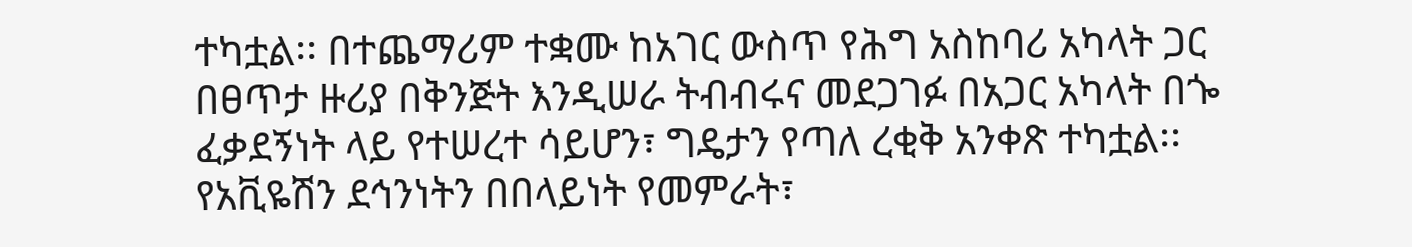ተካቷል፡፡ በተጨማሪም ተቋሙ ከአገር ውስጥ የሕግ አስከባሪ አካላት ጋር በፀጥታ ዙሪያ በቅንጅት እንዲሠራ ትብብሩና መደጋገፉ በአጋር አካላት በጐ ፈቃደኝነት ላይ የተሠረተ ሳይሆን፣ ግዴታን የጣለ ረቂቅ አንቀጽ ተካቷል፡፡
የአቪዬሽን ደኅንነትን በበላይነት የመምራት፣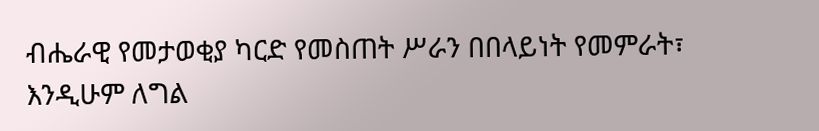ብሔራዊ የመታወቂያ ካርድ የመስጠት ሥራን በበላይነት የመምራት፣ እንዲሁም ለግል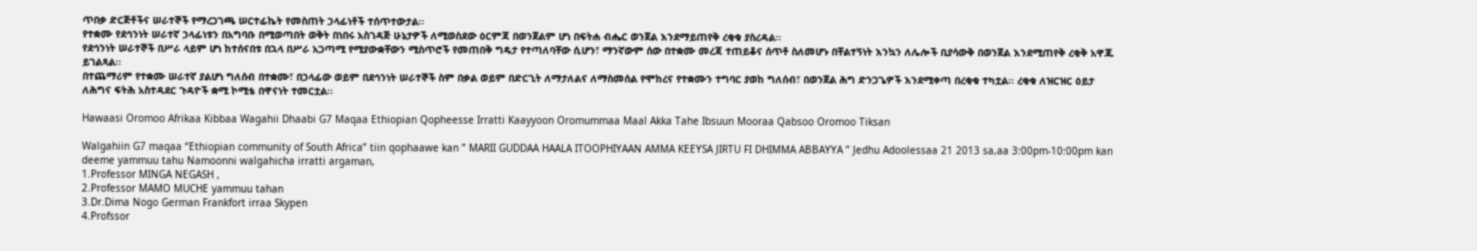ጥበቃ ድርጅቶችና ሠራተኞች የማረጋገጫ ሠርተፊኬት የመስጠት ኃላፊነቶች ተሰጥተውታል፡፡
የተቋሙ የደኅንነት ሠራተኛ ኃላፊነቱን በአግባቡ በሚወጣበት ወቅት በነበሩ አስገዳጅ ሁኔታዎች ለሚወስደው ዕርምጃ በወንጀልም ሆነ በፍትሐ ብሔር ወንጀል እንደማይጠየቅ ረቂቁ ያስረዳል፡፡
የደኅንነት ሠራተኞች በሥራ ላይም ሆነ ከተሰናበቱ በኋላ በሥራ አጋጣሚ የሚያውቋቸውን ሚስጥሮች የመጠበቅ ግዴታ የተጣለባቸው ሲሆን፣ ማንኛውም ሰው በተቋሙ መረጃ ተጠይቆና ሰጥቶ ስለመሆኑ በቸልተኝነት እንኳን ለሌሎች ቢያሳውቅ በወንጀል እንደሚጠየቅ ረቂቅ አዋጁ ይገልጻል፡፡
በተጨማሪም የተቋሙ ሠራተኛ ያልሆነ ግለሰብ በተቋሙ፣ በኃላፊው ወይም በደኅንነት ሠራተኞች ስም በቃል ወይም በድርጊት ለማታለልና ለማስመሰል የሞከረና የተቋሙን ተግባር ያወከ ግለሰብ፣ በወንጀል ሕግ ድንጋጌዎች እንደሚቀጣ በረቂቁ ተካቷል፡፡ ረቂቁ ለዝርዝር ዕይታ ለሕግና ፍትሕ አስተዳደር ጉዳዮች ቋሚ ኮሚቴ በዋናነት ተመርቷል፡፡

Hawaasi Oromoo Afrikaa Kibbaa Wagahii Dhaabi G7 Maqaa Ethiopian Qopheesse Irratti Kaayyoon Oromummaa Maal Akka Tahe Ibsuun Mooraa Qabsoo Oromoo Tiksan

Walgahiin G7 maqaa “Ethiopian community of South Africa” tiin qophaawe kan ” MARII GUDDAA HAALA ITOOPHIYAAN AMMA KEEYSA JIRTU FI DHIMMA ABBAYYA ” Jedhu Adoolessaa 21 2013 sa,aa 3:00pm-10:00pm kan deeme yammuu tahu Namoonni walgahicha irratti argaman,
1.Professor MINGA NEGASH ,
2.Professor MAMO MUCHE yammuu tahan
3.Dr.Dima Nogo German Frankfort irraa Skypen
4.Profssor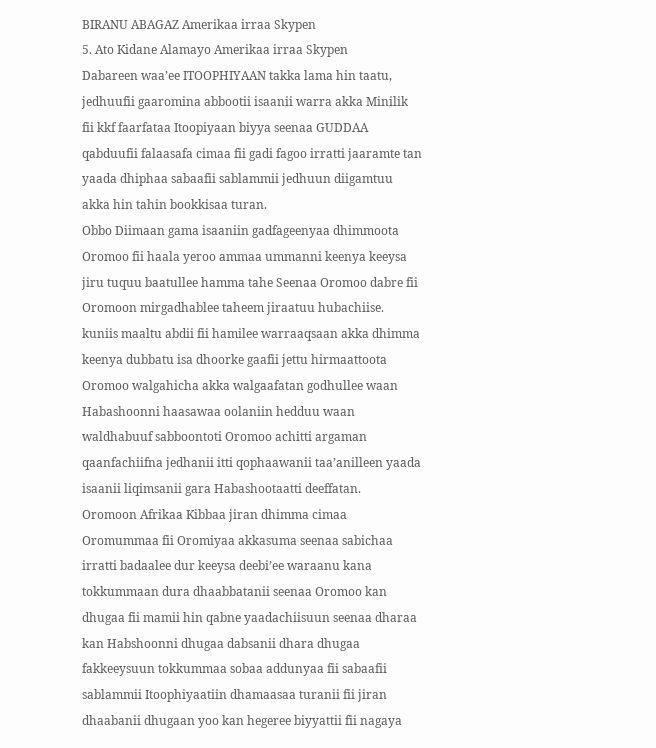BIRANU ABAGAZ Amerikaa irraa Skypen
5. Ato Kidane Alamayo Amerikaa irraa Skypen
Dabareen waa’ee ITOOPHIYAAN takka lama hin taatu, jedhuufii gaaromina abbootii isaanii warra akka Minilik fii kkf faarfataa Itoopiyaan biyya seenaa GUDDAA qabduufii falaasafa cimaa fii gadi fagoo irratti jaaramte tan yaada dhiphaa sabaafii sablammii jedhuun diigamtuu akka hin tahin bookkisaa turan.
Obbo Diimaan gama isaaniin gadfageenyaa dhimmoota Oromoo fii haala yeroo ammaa ummanni keenya keeysa jiru tuquu baatullee hamma tahe Seenaa Oromoo dabre fii Oromoon mirgadhablee taheem jiraatuu hubachiise. kuniis maaltu abdii fii hamilee warraaqsaan akka dhimma keenya dubbatu isa dhoorke gaafii jettu hirmaattoota Oromoo walgahicha akka walgaafatan godhullee waan Habashoonni haasawaa oolaniin hedduu waan waldhabuuf sabboontoti Oromoo achitti argaman qaanfachiifna jedhanii itti qophaawanii taa’anilleen yaada isaanii liqimsanii gara Habashootaatti deeffatan.
Oromoon Afrikaa Kibbaa jiran dhimma cimaa Oromummaa fii Oromiyaa akkasuma seenaa sabichaa irratti badaalee dur keeysa deebi’ee waraanu kana tokkummaan dura dhaabbatanii seenaa Oromoo kan dhugaa fii mamii hin qabne yaadachiisuun seenaa dharaa kan Habshoonni dhugaa dabsanii dhara dhugaa fakkeeysuun tokkummaa sobaa addunyaa fii sabaafii sablammii Itoophiyaatiin dhamaasaa turanii fii jiran dhaabanii dhugaan yoo kan hegeree biyyattii fii nagaya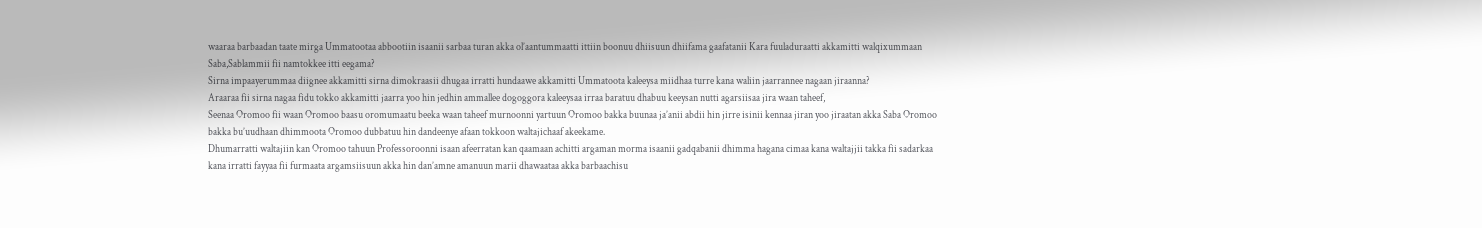waaraa barbaadan taate mirga Ummatootaa abbootiin isaanii sarbaa turan akka ol’aantummaatti ittiin boonuu dhiisuun dhiifama gaafatanii Kara fuuladuraatti akkamitti walqixummaan Saba,Sablammii fii namtokkee itti eegama?
Sirna impaayerummaa diignee akkamitti sirna dimokraasii dhugaa irratti hundaawe akkamitti Ummatoota kaleeysa miidhaa turre kana waliin jaarrannee nagaan jiraanna?
Araaraa fii sirna nagaa fidu tokko akkamitti jaarra yoo hin jedhin ammallee dogoggora kaleeysaa irraa baratuu dhabuu keeysan nutti agarsiisaa jira waan taheef,
Seenaa Oromoo fii waan Oromoo baasu oromumaatu beeka waan taheef murnoonni yartuun Oromoo bakka buunaa ja’anii abdii hin jirre isinii kennaa jiran yoo jiraatan akka Saba Oromoo bakka bu’uudhaan dhimmoota Oromoo dubbatuu hin dandeenye afaan tokkoon waltajichaaf akeekame.
Dhumarratti waltajiin kan Oromoo tahuun Professoroonni isaan afeerratan kan qaamaan achitti argaman morma isaanii gadqabanii dhimma hagana cimaa kana waltajjii takka fii sadarkaa kana irratti fayyaa fii furmaata argamsiisuun akka hin dan’amne amanuun marii dhawaataa akka barbaachisu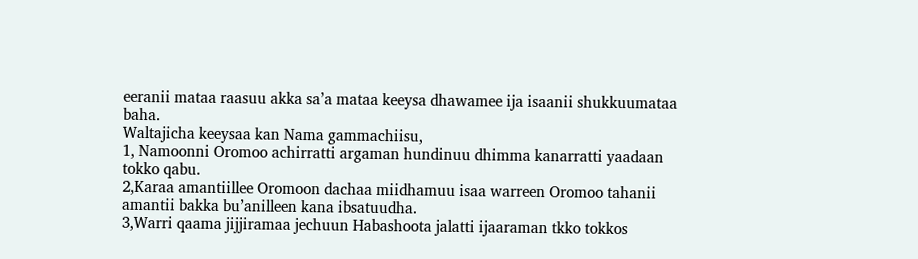eeranii mataa raasuu akka sa’a mataa keeysa dhawamee ija isaanii shukkuumataa baha.
Waltajicha keeysaa kan Nama gammachiisu,
1, Namoonni Oromoo achirratti argaman hundinuu dhimma kanarratti yaadaan tokko qabu.
2,Karaa amantiillee Oromoon dachaa miidhamuu isaa warreen Oromoo tahanii amantii bakka bu’anilleen kana ibsatuudha.
3,Warri qaama jijjiramaa jechuun Habashoota jalatti ijaaraman tkko tokkos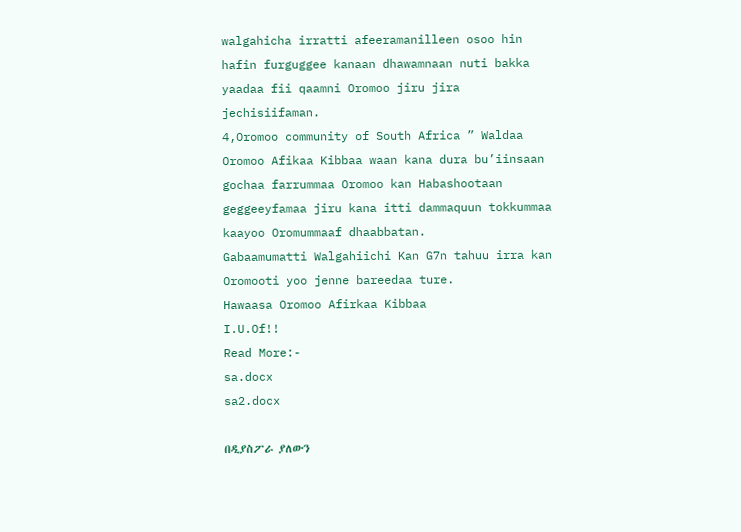walgahicha irratti afeeramanilleen osoo hin hafin furguggee kanaan dhawamnaan nuti bakka yaadaa fii qaamni Oromoo jiru jira jechisiifaman.
4,Oromoo community of South Africa ” Waldaa Oromoo Afikaa Kibbaa waan kana dura bu’iinsaan gochaa farrummaa Oromoo kan Habashootaan geggeeyfamaa jiru kana itti dammaquun tokkummaa kaayoo Oromummaaf dhaabbatan.
Gabaamumatti Walgahiichi Kan G7n tahuu irra kan Oromooti yoo jenne bareedaa ture.
Hawaasa Oromoo Afirkaa Kibbaa
I.U.Of!!
Read More:-
sa.docx
sa2.docx

በዲያስፖራ ያለውን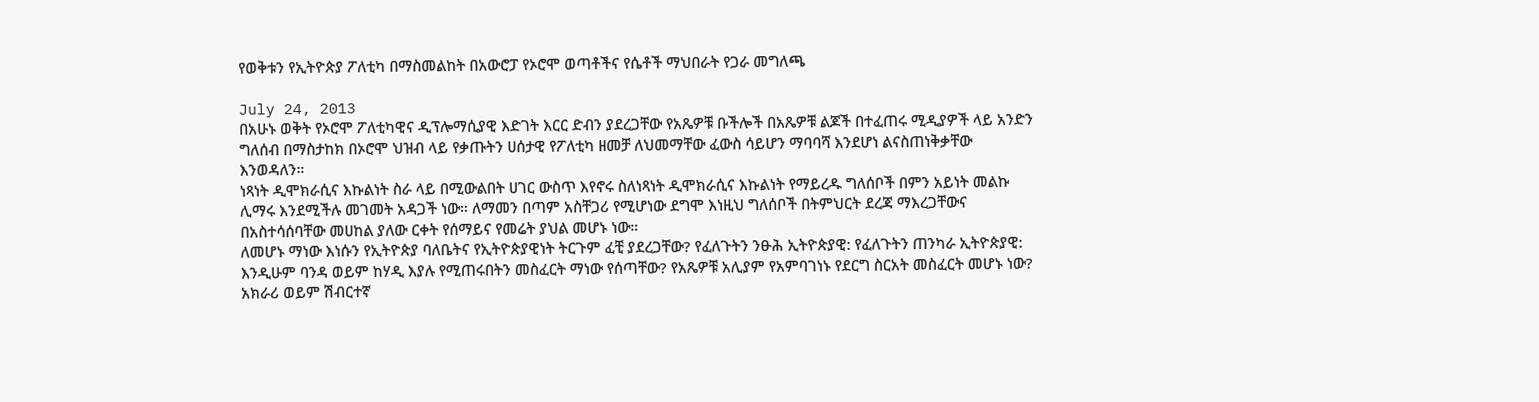የወቅቱን የኢትዮጵያ ፖለቲካ በማስመልከት በአውሮፓ የኦሮሞ ወጣቶችና የሴቶች ማህበራት የጋራ መግለጫ

July 24, 2013
በአሁኑ ወቅት የኦሮሞ ፖለቲካዊና ዲፕሎማሲያዊ እድገት እርር ድብን ያደረጋቸው የአጼዎቹ ቡችሎች በአጼዎቹ ልጆች በተፈጠሩ ሚዲያዎች ላይ አንድን ግለሰብ በማስታከክ በኦሮሞ ህዝብ ላይ የቃጡትን ሀሰታዊ የፖለቲካ ዘመቻ ለህመማቸው ፈውስ ሳይሆን ማባባሻ እንደሆነ ልናስጠነቅቃቸው እንወዳለን።
ነጻነት ዲሞክራሲና እኩልነት ስራ ላይ በሚውልበት ሀገር ውስጥ እየኖሩ ስለነጻነት ዲሞክራሲና እኩልነት የማይረዱ ግለሰቦች በምን አይነት መልኩ ሊማሩ እንደሚችሉ መገመት አዳጋች ነው። ለማመን በጣም አስቸጋሪ የሚሆነው ደግሞ እነዚህ ግለሰቦች በትምህርት ደረጃ ማእረጋቸውና በአስተሳሰባቸው መሀከል ያለው ርቀት የሰማይና የመሬት ያህል መሆኑ ነው።
ለመሆኑ ማነው እነሱን የኢትዮጵያ ባለቤትና የኢትዮጵያዊነት ትርጉም ፈቺ ያደረጋቸው? የፈለጉትን ንፁሕ ኢትዮጵያዊ: የፈለጉትን ጠንካራ ኢትዮጵያዊ: እንዲሁም ባንዳ ወይም ከሃዲ እያሉ የሚጠሩበትን መስፈርት ማነው የሰጣቸው? የአጼዎቹ አሊያም የአምባገነኑ የደርግ ስርአት መስፈርት መሆኑ ነው?
አክራሪ ወይም ሽብርተኛ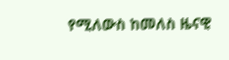የሚለውስ ከመለስ ዜናዊ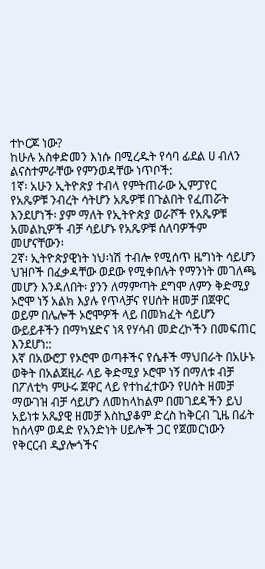ተኮርጆ ነው?
ከሁሉ አስቀድመን እነሱ በሚረዱት የሳባ ፊደል ሀ ብለን ልናስተምራቸው የምንወዳቸው ነጥቦች:
1ኛ፡ አሁን ኢትዮጵያ ተብላ የምትጠራው ኢምፓየር የአጼዎቹ ንብረት ሳትሆን አጼዎቹ በጉልበት የፈጠሯት እንደሆነች፡ ያም ማለት የኢትዮጵያ ወራሾች የአጼዎቹ አመልኪዎች ብቻ ሳይሆኑ የአጼዎቹ ሰለባዎችም መሆናቸውን፡
2ኛ፡ ኢትዮጵያዊነት ነህ፡ነሽ ተብሎ የሚሰጥ ዜግነት ሳይሆን ህዝቦች በፈቃዳቸው ወደው የሚቀበሉት የማንነት መገለጫ መሆን እንዳለበት፡ ያንን ለማምጣት ደግሞ ለምን ቅድሚያ ኦሮሞ ነኝ አልክ እያሉ የጥላቻና የሀሰት ዘመቻ በጀዋር ወይም በሌሎች ኦሮሞዎች ላይ በመክፈት ሳይሆን ውይይቶችን በማካሄድና ነጻ የሃሳብ መድረኮችን በመፍጠር እንደሆነ::
እኛ በአውሮፓ የኦሮሞ ወጣቶችና የሴቶች ማህበራት በአሁኑ ወቅት በአልጀዚራ ላይ ቅድሚያ ኦሮሞ ነኝ በማለቱ ብቻ በፖለቲካ ምሁሩ ጀዋር ላይ የተከፈተውን የሀሰት ዘመቻ ማውገዝ ብቻ ሳይሆን ለመከላከልም በመገደዳችን ይህ አይነቱ አጼያዊ ዘመቻ እስኪያቆም ድረስ ከቅርብ ጊዜ በፊት ከሰላም ወዳድ የአንድነት ሀይሎች ጋር የጀመርነውን የቅርርብ ዲያሎጎችና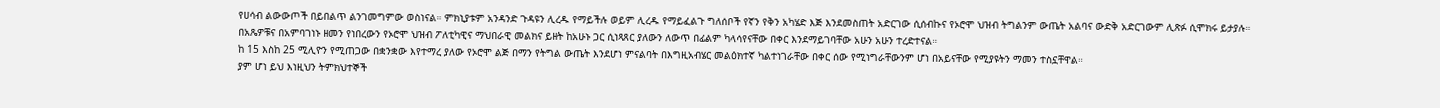የሀሳብ ልውውጦች በይበልጥ ልንገመግምው ወስነናል። ምክኒያቱም አንዳንድ ጉዳዩን ሊረዱ የማይችሉ ወይም ሊረዱ የማይፈልጉ ግለሰቦች የኛን የቅን አካሄድ እጅ እንደመስጠት አድርገው ሲሰብኩና የኦሮሞ ህዝብ ትግልንም ውጤት አልባና ውድቅ አድርገውም ሊጽፉ ሲሞክሩ ይታያሉ።
በአጼዎቹና በአምባገነኑ ዘመን የነበረውን የኦሮሞ ህዝብ ፖለቲካዊና ማህበራዊ መልክና ይዘት ከአሁኑ ጋር ሲነጻጸር ያለውን ለውጥ በፊልም ካላሳየናቸው በቀር እንደማይገባቸው አሁን አሁን ተረድተናል።
ከ 15 እስከ 25 ሚሊዮን የሚጠጋው በቋንቋው እየተማረ ያለው የኦሮሞ ልጅ በማን የትግል ውጤት እንደሆነ ምናልባት በእግዚአብሄር መልዕክተኛ ካልተነገራቸው በቀር ሰው የሚነግራቸውንም ሆነ በአይናቸው የሚያዩትን ማመን ተስኗቸዋል።
ያም ሆነ ይህ እነዚህን ትምክህተኞች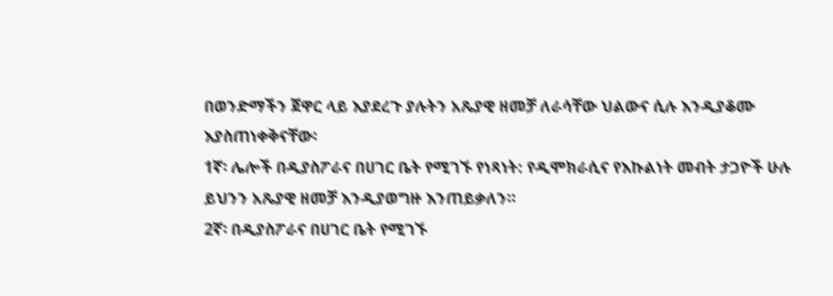በወንድማችን ጀዋር ላይ እያደረጉ ያሉትን አጼያዊ ዘመቻ ለራሳቸው ህልውና ሲሉ እንዲያቆሙ እያስጠነቀቅናቸው፡
1ኛ፡ ሌሎች በዲያስፖራና በሀገር ቤት የሚገኙ የነጻነት: የዲሞክራሲና የእኩልነት መብት ታጋዮች ሁሉ ይህንን አጼያዊ ዘመቻ እንዲያወግዙ እንጠይቃለን።
2ኛ፡ በዲያስፖራና በሀገር ቤት የሚገኙ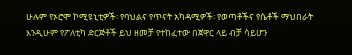ሁሉም የኦሮሞ ኮሚዩኒቲዎች፡ የባህልና የጥናት አካዳሚዎች፡ የወጣቶችና የሴቶች ማህበራት እንዲሁም የፖለቲካ ድርጅቶች ይህ ዘመቻ የተከፈተው በጀዋር ላይ ብቻ ሳይሆን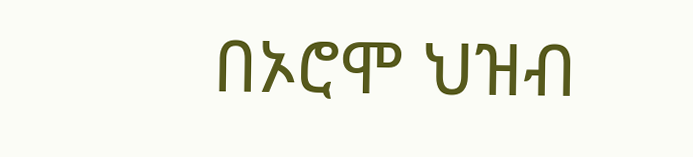በኦሮሞ ህዝብ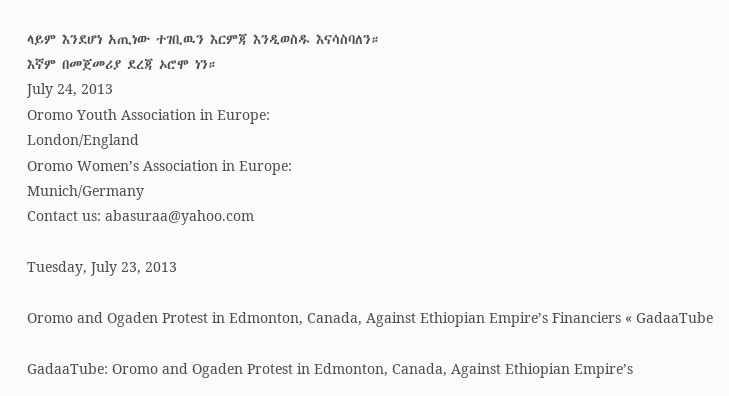ላይም እንደሆነ አጢነው ተገቢዉን እርምጃ እንዲወስዱ እናሳስባለን።
እኛም በመጀመሪያ ደረጃ ኦሮሞ ነን።
July 24, 2013
Oromo Youth Association in Europe:
London/England
Oromo Women’s Association in Europe:
Munich/Germany
Contact us: abasuraa@yahoo.com

Tuesday, July 23, 2013

Oromo and Ogaden Protest in Edmonton, Canada, Against Ethiopian Empire’s Financiers « GadaaTube

GadaaTube: Oromo and Ogaden Protest in Edmonton, Canada, Against Ethiopian Empire’s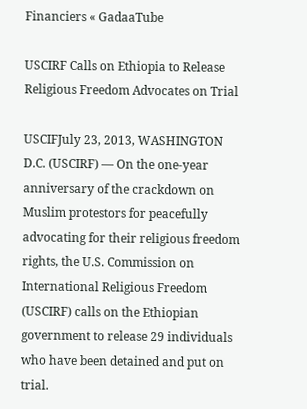Financiers « GadaaTube

USCIRF Calls on Ethiopia to Release Religious Freedom Advocates on Trial

USCIFJuly 23, 2013, WASHINGTON D.C. (USCIRF) — On the one-year anniversary of the crackdown on Muslim protestors for peacefully advocating for their religious freedom rights, the U.S. Commission on International Religious Freedom (USCIRF) calls on the Ethiopian government to release 29 individuals who have been detained and put on trial.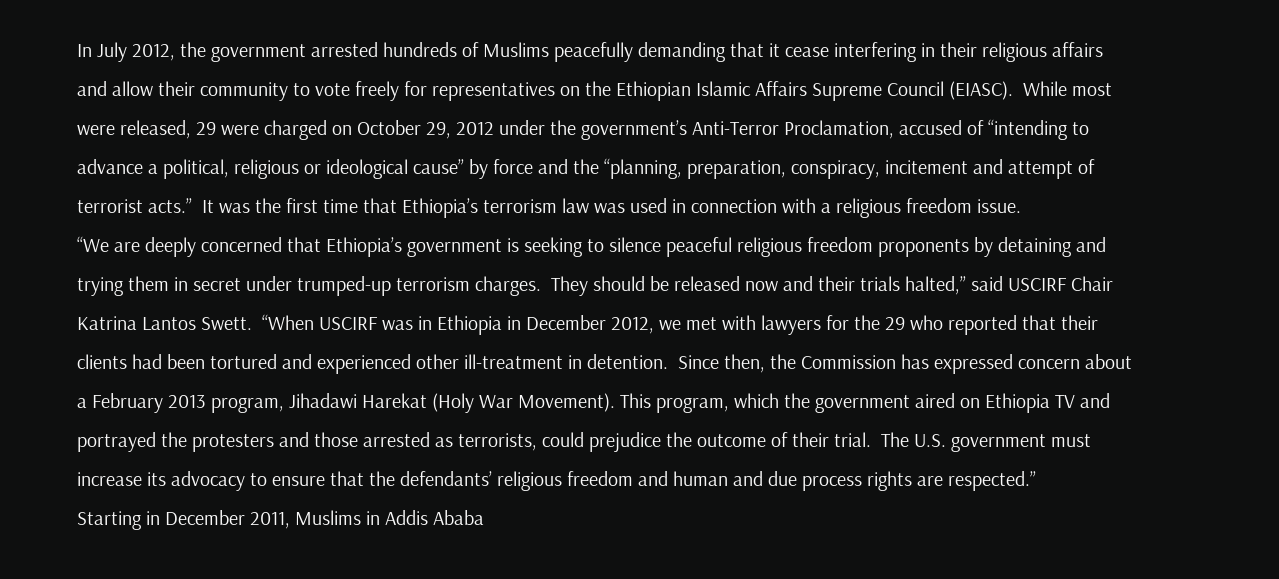In July 2012, the government arrested hundreds of Muslims peacefully demanding that it cease interfering in their religious affairs and allow their community to vote freely for representatives on the Ethiopian Islamic Affairs Supreme Council (EIASC).  While most were released, 29 were charged on October 29, 2012 under the government’s Anti-Terror Proclamation, accused of “intending to advance a political, religious or ideological cause” by force and the “planning, preparation, conspiracy, incitement and attempt of terrorist acts.”  It was the first time that Ethiopia’s terrorism law was used in connection with a religious freedom issue.
“We are deeply concerned that Ethiopia’s government is seeking to silence peaceful religious freedom proponents by detaining and trying them in secret under trumped-up terrorism charges.  They should be released now and their trials halted,” said USCIRF Chair Katrina Lantos Swett.  “When USCIRF was in Ethiopia in December 2012, we met with lawyers for the 29 who reported that their clients had been tortured and experienced other ill-treatment in detention.  Since then, the Commission has expressed concern about a February 2013 program, Jihadawi Harekat (Holy War Movement). This program, which the government aired on Ethiopia TV and portrayed the protesters and those arrested as terrorists, could prejudice the outcome of their trial.  The U.S. government must increase its advocacy to ensure that the defendants’ religious freedom and human and due process rights are respected.”
Starting in December 2011, Muslims in Addis Ababa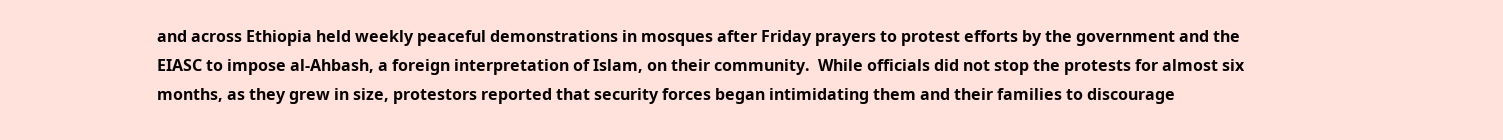and across Ethiopia held weekly peaceful demonstrations in mosques after Friday prayers to protest efforts by the government and the EIASC to impose al-Ahbash, a foreign interpretation of Islam, on their community.  While officials did not stop the protests for almost six months, as they grew in size, protestors reported that security forces began intimidating them and their families to discourage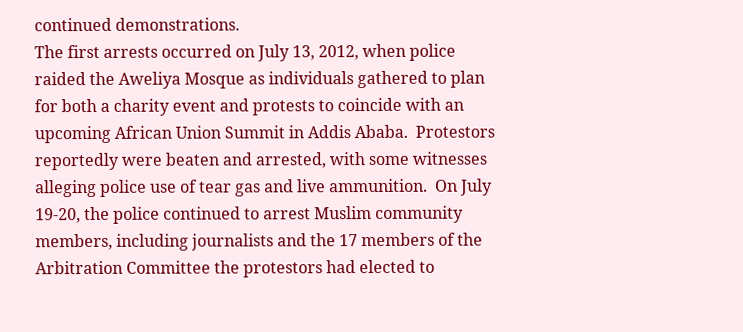continued demonstrations.
The first arrests occurred on July 13, 2012, when police raided the Aweliya Mosque as individuals gathered to plan for both a charity event and protests to coincide with an upcoming African Union Summit in Addis Ababa.  Protestors reportedly were beaten and arrested, with some witnesses alleging police use of tear gas and live ammunition.  On July 19-20, the police continued to arrest Muslim community members, including journalists and the 17 members of the Arbitration Committee the protestors had elected to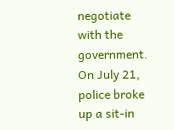negotiate with the government.  On July 21, police broke up a sit-in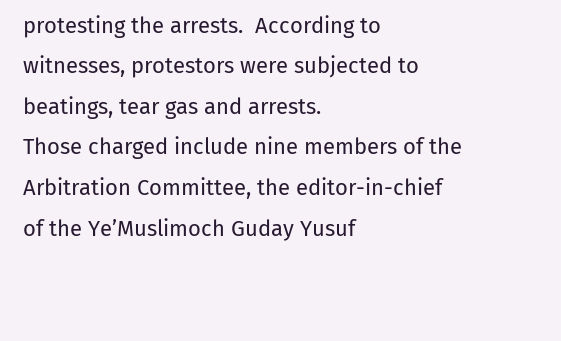protesting the arrests.  According to witnesses, protestors were subjected to beatings, tear gas and arrests.
Those charged include nine members of the Arbitration Committee, the editor-in-chief of the Ye’Muslimoch Guday Yusuf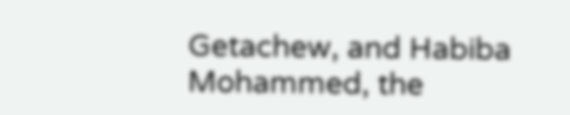Getachew, and Habiba Mohammed, the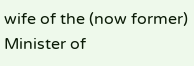wife of the (now former) Minister of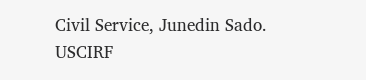Civil Service, Junedin Sado.
USCIRF